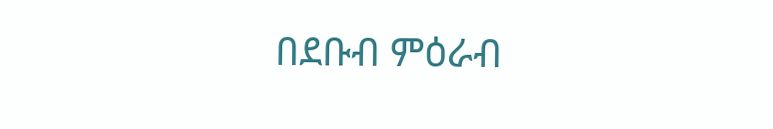በደቡብ ምዕራብ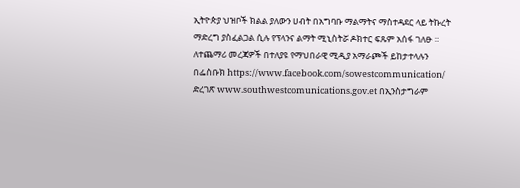ኢትዮጵያ ህዝቦች ክልል ያለውን ሀብት በአግባቡ ማልማትና ማስተዳደር ላይ ትኩረት ማድረግ ያስፈልጋል ሲሉ የፕላንና ልማት ሚኒስትሯ ዶክተር ፍጹም አሰፋ ገለፁ ።
ለተጨማሪ መረጃዎች በተለያዩ የማህበራዊ ሚዲያ አማራጮች ይከታተላሉን በፌስቡክ https://www.facebook.com/sowestcommunication/ ድረገጽ www.southwestcomunications.gov.et በኢንስታግራም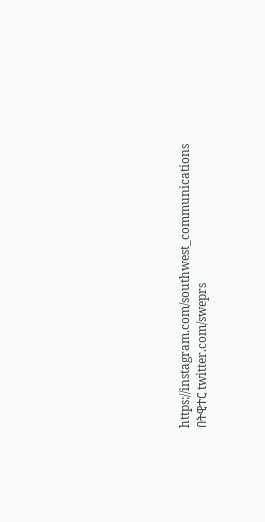https://instagram.com/southwest_communications በትዊተር twitter.com/sweprs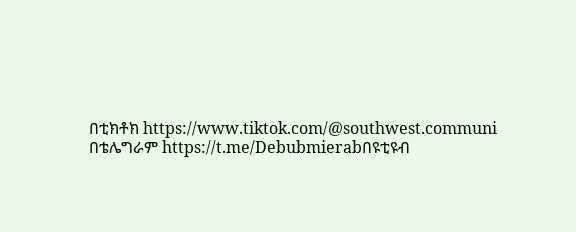በቲክቶክ https://www.tiktok.com/@southwest.communi በቴሌግራም https://t.me/Debubmierabበዩቲዩብ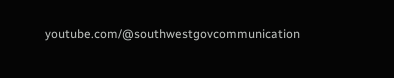youtube.com/@southwestgovcommunication